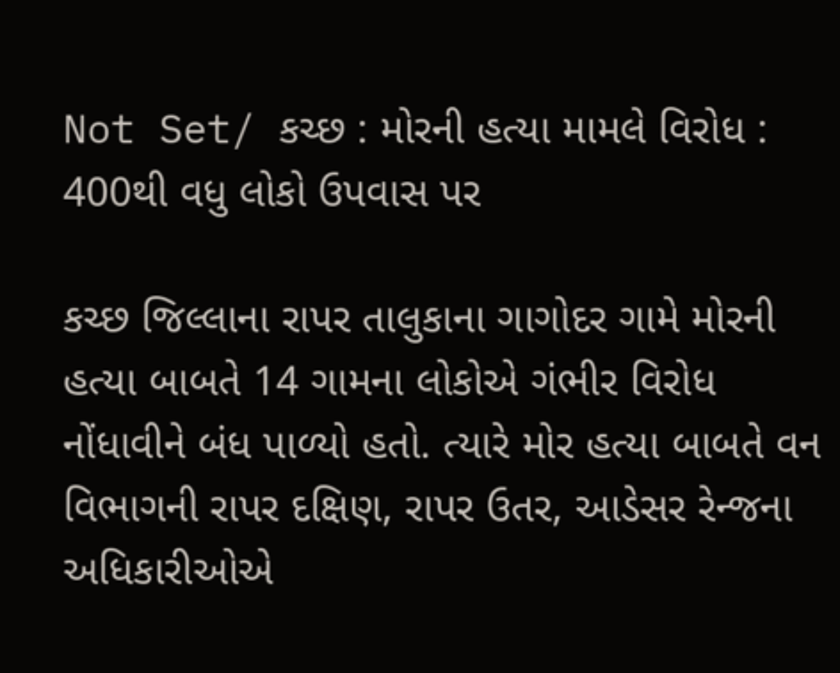Not Set/ કચ્છ : મોરની હત્યા મામલે વિરોધ : 400થી વધુ લોકો ઉપવાસ પર

કચ્છ જિલ્લાના રાપર તાલુકાના ગાગોદર ગામે મોરની હત્યા બાબતે 14 ગામના લોકોએ ગંભીર વિરોધ નોંધાવીને બંધ પાળ્યો હતો. ત્યારે મોર હત્યા બાબતે વન વિભાગની રાપર દક્ષિણ, રાપર ઉતર, આડેસર રેન્જના અધિકારીઓએ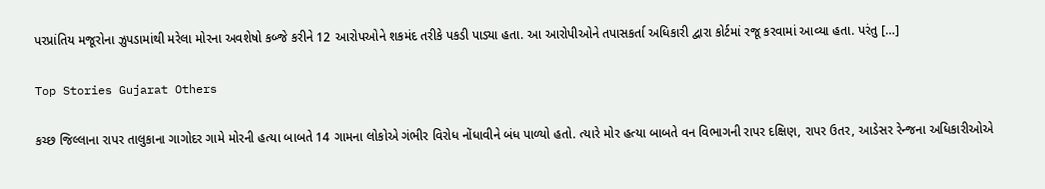પરપ્રાંતિય મજૂરોના ઝુપડામાંથી મરેલા મોરના અવશેષો કબ્જે કરીને 12 આરોપઓને શકમંદ તરીકે પકડી પાડ્યા હતા. આ આરોપીઓને તપાસકર્તા અધિકારી દ્વારા કોર્ટમાં રજૂ કરવામાં આવ્યા હતા. પરંતુ […]

Top Stories Gujarat Others

કચ્છ જિલ્લાના રાપર તાલુકાના ગાગોદર ગામે મોરની હત્યા બાબતે 14 ગામના લોકોએ ગંભીર વિરોધ નોંધાવીને બંધ પાળ્યો હતો. ત્યારે મોર હત્યા બાબતે વન વિભાગની રાપર દક્ષિણ, રાપર ઉતર, આડેસર રેન્જના અધિકારીઓએ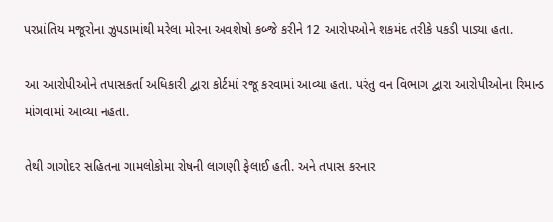પરપ્રાંતિય મજૂરોના ઝુપડામાંથી મરેલા મોરના અવશેષો કબ્જે કરીને 12 આરોપઓને શકમંદ તરીકે પકડી પાડ્યા હતા.

આ આરોપીઓને તપાસકર્તા અધિકારી દ્વારા કોર્ટમાં રજૂ કરવામાં આવ્યા હતા. પરંતુ વન વિભાગ દ્વારા આરોપીઓના રિમાન્ડ માંગવામાં આવ્યા નહતા.

તેથી ગાગોદર સહિતના ગામલોકોમા રોષની લાગણી ફેલાઈ હતી. અને તપાસ કરનાર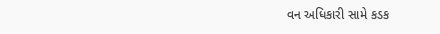વન અધિકારી સામે કડક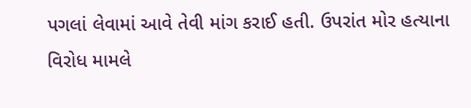પગલાં લેવામાં આવે તેવી માંગ કરાઈ હતી. ઉપરાંત મોર હત્યાના વિરોધ મામલે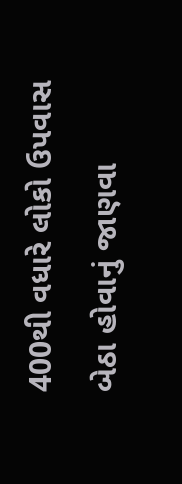400થી વધારે લોકો ઉપવાસ બેઠા હોવાનું જાણવા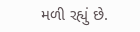મળી રહ્યું છે.